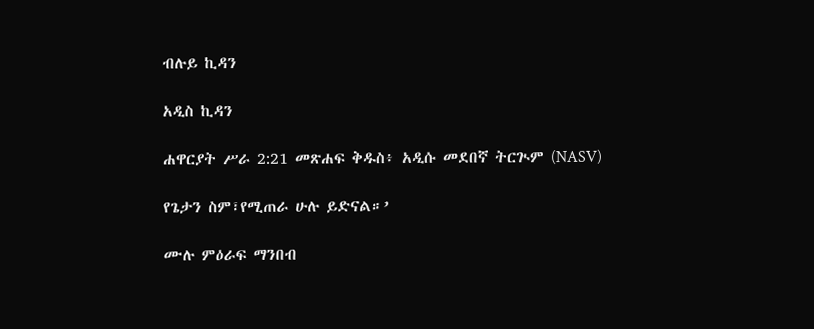ብሉይ ኪዳን

አዲስ ኪዳን

ሐዋርያት ሥራ 2:21 መጽሐፍ ቅዱስ፥ አዲሱ መደበኛ ትርጒም (NASV)

የጌታን ስም፣የሚጠራ ሁሉ ይድናል።’

ሙሉ ምዕራፍ ማንበብ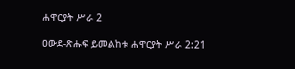ሐዋርያት ሥራ 2

ዐውደ-ጽሑፍ ይመልከቱ ሐዋርያት ሥራ 2:21